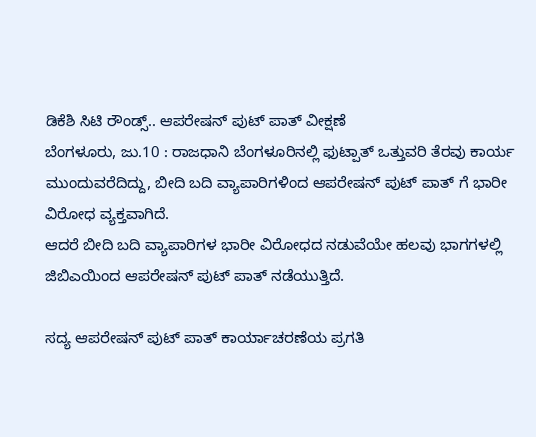ಡಿಕೆಶಿ ಸಿಟಿ ರೌಂಡ್ಸ್.. ಆಪರೇಷನ್ ಪುಟ್ ಪಾತ್ ವೀಕ್ಷಣೆ
ಬೆಂಗಳೂರು, ಜು.10 : ರಾಜಧಾನಿ ಬೆಂಗಳೂರಿನಲ್ಲಿ ಫುಟ್ಪಾತ್ ಒತ್ತುವರಿ ತೆರವು ಕಾರ್ಯ ಮುಂದುವರೆದಿದ್ದು, ಬೀದಿ ಬದಿ ವ್ಯಾಪಾರಿಗಳಿಂದ ಆಪರೇಷನ್ ಪುಟ್ ಪಾತ್ ಗೆ ಭಾರೀ ವಿರೋಧ ವ್ಯಕ್ತವಾಗಿದೆ.
ಆದರೆ ಬೀದಿ ಬದಿ ವ್ಯಾಪಾರಿಗಳ ಭಾರೀ ವಿರೋಧದ ನಡುವೆಯೇ ಹಲವು ಭಾಗಗಳಲ್ಲಿ ಜಿಬಿಎಯಿಂದ ಆಪರೇಷನ್ ಪುಟ್ ಪಾತ್ ನಡೆಯುತ್ತಿದೆ.

ಸದ್ಯ ಆಪರೇಷನ್ ಪುಟ್ ಪಾತ್ ಕಾರ್ಯಾಚರಣೆಯ ಪ್ರಗತಿ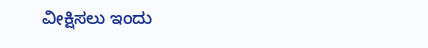ವೀಕ್ಷಿಸಲು ಇಂದು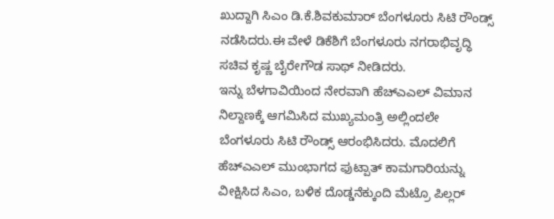ಖುದ್ದಾಗಿ ಸಿಎಂ ಡಿ.ಕೆ.ಶಿವಕುಮಾರ್ ಬೆಂಗಳೂರು ಸಿಟಿ ರೌಂಡ್ಸ್ ನಡೆಸಿದರು.ಈ ವೇಳೆ ಡಿಕೆಶಿಗೆ ಬೆಂಗಳೂರು ನಗರಾಭಿವೃದ್ಧಿ ಸಚಿವ ಕೃಷ್ಣ ಬೈರೇಗೌಡ ಸಾಥ್ ನೀಡಿದರು.
ಇನ್ನು ಬೆಳಗಾವಿಯಿಂದ ನೇರವಾಗಿ ಹೆಚ್ಎಎಲ್ ವಿಮಾನ ನಿಲ್ದಾಣಕ್ಕೆ ಆಗಮಿಸಿದ ಮುಖ್ಯಮಂತ್ರಿ ಅಲ್ಲಿಂದಲೇ ಬೆಂಗಳೂರು ಸಿಟಿ ರೌಂಡ್ಸ್ ಆರಂಭಿಸಿದರು. ಮೊದಲಿಗೆ ಹೆಚ್ಎಎಲ್ ಮುಂಭಾಗದ ಫುಟ್ಪಾತ್ ಕಾಮಗಾರಿಯನ್ನು ವೀಕ್ಷಿಸಿದ ಸಿಎಂ, ಬಳಿಕ ದೊಡ್ಡನೆಕ್ಕುಂದಿ ಮೆಟ್ರೊ ಪಿಲ್ಲರ್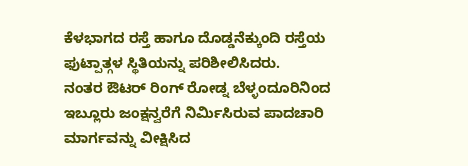ಕೆಳಭಾಗದ ರಸ್ತೆ ಹಾಗೂ ದೊಡ್ಡನೆಕ್ಕುಂದಿ ರಸ್ತೆಯ ಫುಟ್ಪಾತ್ಗಳ ಸ್ಥಿತಿಯನ್ನು ಪರಿಶೀಲಿಸಿದರು.
ನಂತರ ಔಟರ್ ರಿಂಗ್ ರೋಡ್ನ ಬೆಳ್ಳಂದೂರಿನಿಂದ ಇಬ್ಲೂರು ಜಂಕ್ಷನ್ವರೆಗೆ ನಿರ್ಮಿಸಿರುವ ಪಾದಚಾರಿ ಮಾರ್ಗವನ್ನು ವೀಕ್ಷಿಸಿದ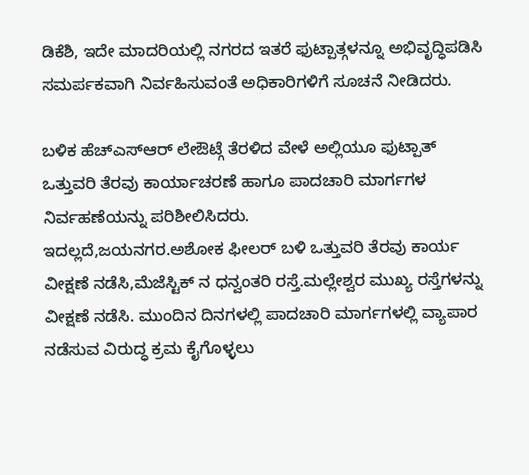ಡಿಕೆಶಿ, ಇದೇ ಮಾದರಿಯಲ್ಲಿ ನಗರದ ಇತರೆ ಫುಟ್ಪಾತ್ಗಳನ್ನೂ ಅಭಿವೃದ್ಧಿಪಡಿಸಿ ಸಮರ್ಪಕವಾಗಿ ನಿರ್ವಹಿಸುವಂತೆ ಅಧಿಕಾರಿಗಳಿಗೆ ಸೂಚನೆ ನೀಡಿದರು.

ಬಳಿಕ ಹೆಚ್ಎಸ್ಆರ್ ಲೇಔಟ್ಗೆ ತೆರಳಿದ ವೇಳೆ ಅಲ್ಲಿಯೂ ಫುಟ್ಪಾತ್ ಒತ್ತುವರಿ ತೆರವು ಕಾರ್ಯಾಚರಣೆ ಹಾಗೂ ಪಾದಚಾರಿ ಮಾರ್ಗಗಳ ನಿರ್ವಹಣೆಯನ್ನು ಪರಿಶೀಲಿಸಿದರು.
ಇದಲ್ಲದೆ,ಜಯನಗರ.ಅಶೋಕ ಫೀಲರ್ ಬಳಿ ಒತ್ತುವರಿ ತೆರವು ಕಾರ್ಯ ವೀಕ್ಷಣೆ ನಡೆಸಿ,ಮೆಜೆಸ್ಟಿಕ್ ನ ಧನ್ವಂತರಿ ರಸ್ತೆ.ಮಲ್ಲೇಶ್ವರ ಮುಖ್ಯ ರಸ್ತೆಗಳನ್ನು ವೀಕ್ಷಣೆ ನಡೆಸಿ. ಮುಂದಿನ ದಿನಗಳಲ್ಲಿ ಪಾದಚಾರಿ ಮಾರ್ಗಗಳಲ್ಲಿ ವ್ಯಾಪಾರ ನಡೆಸುವ ವಿರುದ್ಧ ಕ್ರಮ ಕೈಗೊಳ್ಳಲು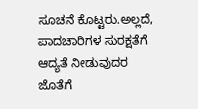ಸೂಚನೆ ಕೊಟ್ಟರು.ಅಲ್ಲದೆ, ಪಾದಚಾರಿಗಳ ಸುರಕ್ಷತೆಗೆ ಆದ್ಯತೆ ನೀಡುವುದರ ಜೊತೆಗೆ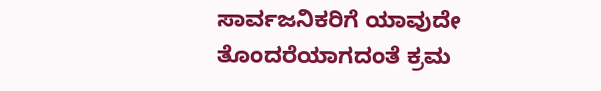ಸಾರ್ವಜನಿಕರಿಗೆ ಯಾವುದೇ ತೊಂದರೆಯಾಗದಂತೆ ಕ್ರಮ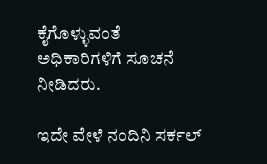ಕೈಗೊಳ್ಳುವಂತೆ ಅಧಿಕಾರಿಗಳಿಗೆ ಸೂಚನೆ ನೀಡಿದರು.

ಇದೇ ವೇಳೆ ನಂದಿನಿ ಸರ್ಕಲ್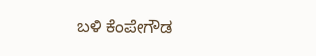ಬಳಿ ಕೆಂಪೇಗೌಡ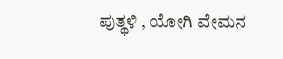ಪುತ್ಥಳಿ , ಯೋಗಿ ವೇಮನ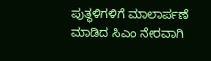ಪುತ್ಥಳಿಗಳಿಗೆ ಮಾಲಾರ್ಪಣೆ ಮಾಡಿದ ಸಿಎಂ ನೇರವಾಗಿ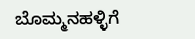ಬೊಮ್ಮನಹಳ್ಳಿಗೆ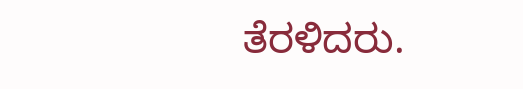ತೆರಳಿದರು.